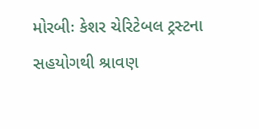મોરબીઃ કેશર ચેરિટેબલ ટ્રસ્ટના સહયોગથી શ્રાવણ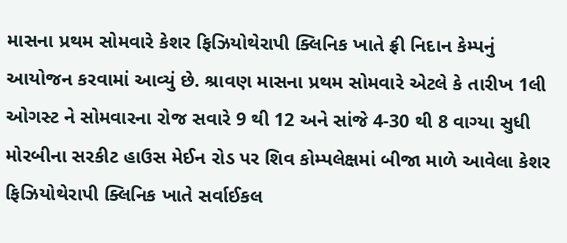માસના પ્રથમ સોમવારે કેશર ફિઝિયોથેરાપી ક્લિનિક ખાતે ફ્રી નિદાન કેમ્પનું આયોજન કરવામાં આવ્યું છે. શ્રાવણ માસના પ્રથમ સોમવારે એટલે કે તારીખ 1લી ઓગસ્ટ ને સોમવારના રોજ સવારે 9 થી 12 અને સાંજે 4-30 થી 8 વાગ્યા સુધી મોરબીના સરકીટ હાઉસ મેઈન રોડ પર શિવ કોમ્પલેક્ષમાં બીજા માળે આવેલા કેશર ફિઝિયોથેરાપી ક્લિનિક ખાતે સર્વાઈકલ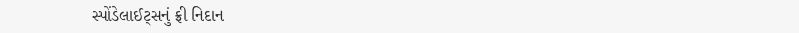સ્પોંડેલાઈટ્સનું ફ્રી નિદાન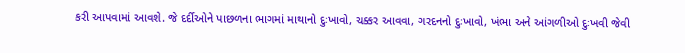કરી આપવામાં આવશે. જે દર્દીઓને પાછળના ભાગમાં માથાનો દુઃખાવો, ચક્કર આવવા, ગરદનનો દુઃખાવો, ખંભા અને આંગળીઓ દુઃખવી જેવી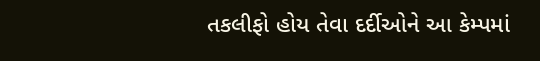તકલીફો હોય તેવા દર્દીઓને આ કેમ્પમાં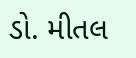ડો. મીતલ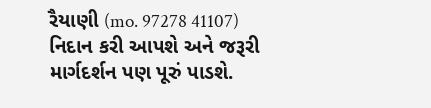રૈયાણી (mo. 97278 41107) નિદાન કરી આપશે અને જરૂરી માર્ગદર્શન પણ પૂરું પાડશે.